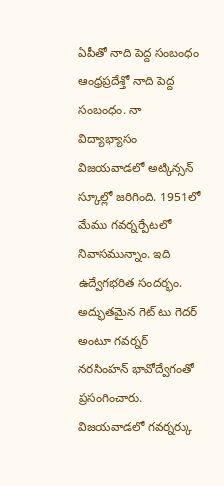ఏపీతో నాది పెద్ద సంబంధం
ఆంధ్రప్రదేశ్తో నాది పెద్ద సంబంధం. నా విద్యాభ్యాసం విజయవాడలో అట్కిన్సన్ స్కూల్లో జరిగింది. 1951లో మేము గవర్నర్పేటలో నివాసమున్నాం. ఇది ఉద్వేగభరిత సందర్భం. అద్భుతమైన గెట్ టు గెదర్ అంటూ గవర్నర్ నరసింహన్ భావోద్వేగంతో ప్రసంగించారు. విజయవాడలో గవర్నర్కు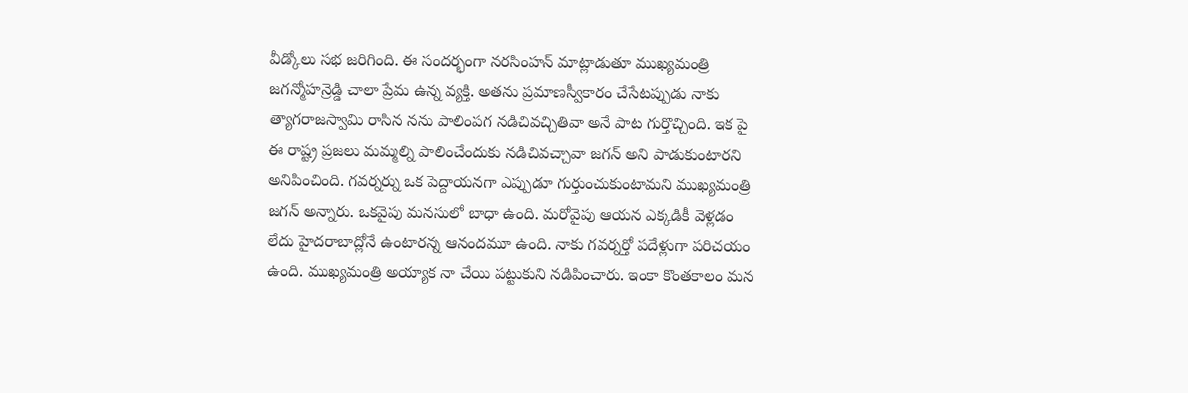వీడ్కోలు సభ జరిగింది. ఈ సందర్భంగా నరసింహన్ మాట్లాడుతూ ముఖ్యమంత్రి జగన్మోహన్రెడ్డి చాలా ప్రేమ ఉన్న వ్యక్తి. అతను ప్రమాణస్వీకారం చేసేటప్పుడు నాకు త్యాగరాజస్వామి రాసిన నను పాలింపగ నడిచివచ్చితివా అనే పాట గుర్తొచ్చింది. ఇక పై ఈ రాష్ట్ర ప్రజలు మమ్మల్ని పాలించేందుకు నడిచివచ్చావా జగన్ అని పాడుకుంటారని అనిపించింది. గవర్నర్ను ఒక పెద్దాయనగా ఎప్పుడూ గుర్తుంచుకుంటామని ముఖ్యమంత్రి జగన్ అన్నారు. ఒకవైపు మనసులో బాధా ఉంది. మరోవైపు ఆయన ఎక్కడికీ వెళ్లడం లేదు హైదరాబాద్లోనే ఉంటారన్న ఆనందమూ ఉంది. నాకు గవర్నర్తో పదేళ్లుగా పరిచయం ఉంది. ముఖ్యమంత్రి అయ్యాక నా చేయి పట్టుకుని నడిపించారు. ఇంకా కొంతకాలం మన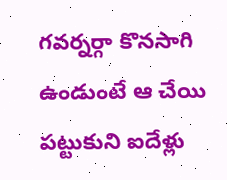గవర్నర్గా కొనసాగి ఉండుంటే ఆ చేయి పట్టుకుని ఐదేళ్లు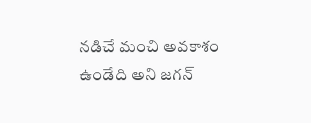నడిచే మంచి అవకాశం ఉండేది అని జగన్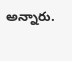అన్నారు.